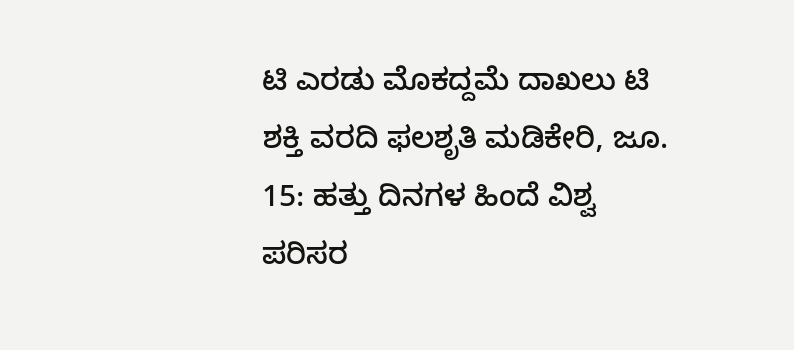ಟಿ ಎರಡು ಮೊಕದ್ದಮೆ ದಾಖಲು ಟಿ ಶಕ್ತಿ ವರದಿ ಫಲಶೃತಿ ಮಡಿಕೇರಿ, ಜೂ. 15: ಹತ್ತು ದಿನಗಳ ಹಿಂದೆ ವಿಶ್ವ ಪರಿಸರ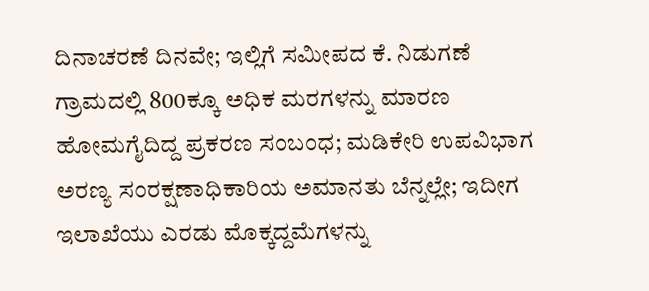ದಿನಾಚರಣೆ ದಿನವೇ; ಇಲ್ಲಿಗೆ ಸಮೀಪದ ಕೆ. ನಿಡುಗಣೆ ಗ್ರಾಮದಲ್ಲಿ 800ಕ್ಕೂ ಅಧಿಕ ಮರಗಳನ್ನು ಮಾರಣ ಹೋಮಗೈದಿದ್ದ ಪ್ರಕರಣ ಸಂಬಂಧ; ಮಡಿಕೇರಿ ಉಪವಿಭಾಗ ಅರಣ್ಯ ಸಂರಕ್ಷಣಾಧಿಕಾರಿಯ ಅಮಾನತು ಬೆನ್ನಲ್ಲೇ; ಇದೀಗ ಇಲಾಖೆಯು ಎರಡು ಮೊಕ್ಕದ್ದಮೆಗಳನ್ನು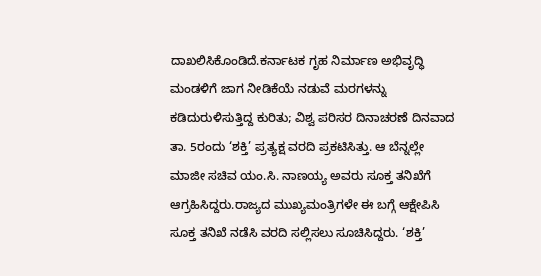ದಾಖಲಿಸಿಕೊಂಡಿದೆ.ಕರ್ನಾಟಕ ಗೃಹ ನಿರ್ಮಾಣ ಅಭಿವೃದ್ಧಿ ಮಂಡಳಿಗೆ ಜಾಗ ನೀಡಿಕೆಯೆ ನಡುವೆ ಮರಗಳನ್ನು ಕಡಿದುರುಳಿಸುತ್ತಿದ್ದ ಕುರಿತು; ವಿಶ್ವ ಪರಿಸರ ದಿನಾಚರಣೆ ದಿನವಾದ ತಾ. 5ರಂದು ‘ಶಕ್ತಿ’ ಪ್ರತ್ಯಕ್ಷ ವರದಿ ಪ್ರಕಟಿಸಿತ್ತು. ಆ ಬೆನ್ನಲ್ಲೇ ಮಾಜೀ ಸಚಿವ ಯಂ.ಸಿ. ನಾಣಯ್ಯ ಅವರು ಸೂಕ್ತ ತನಿಖೆಗೆ ಆಗ್ರಹಿಸಿದ್ದರು.ರಾಜ್ಯದ ಮುಖ್ಯಮಂತ್ರಿಗಳೇ ಈ ಬಗ್ಗೆ ಆಕ್ಷೇಪಿಸಿ ಸೂಕ್ತ ತನಿಖೆ ನಡೆಸಿ ವರದಿ ಸಲ್ಲಿಸಲು ಸೂಚಿಸಿದ್ದರು. ‘ಶಕ್ತಿ’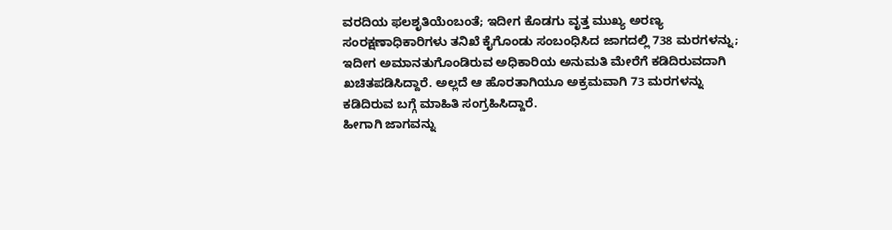ವರದಿಯ ಫಲಶೃತಿಯೆಂಬಂತೆ; ಇದೀಗ ಕೊಡಗು ವೃತ್ತ ಮುಖ್ಯ ಅರಣ್ಯ ಸಂರಕ್ಷಣಾಧಿಕಾರಿಗಳು ತನಿಖೆ ಕೈಗೊಂಡು ಸಂಬಂಧಿಸಿದ ಜಾಗದಲ್ಲಿ 738 ಮರಗಳನ್ನು; ಇದೀಗ ಅಮಾನತುಗೊಂಡಿರುವ ಅಧಿಕಾರಿಯ ಅನುಮತಿ ಮೇರೆಗೆ ಕಡಿದಿರುವದಾಗಿ ಖಚಿತಪಡಿಸಿದ್ದಾರೆ. ಅಲ್ಲದೆ ಆ ಹೊರತಾಗಿಯೂ ಅಕ್ರಮವಾಗಿ 73 ಮರಗಳನ್ನು ಕಡಿದಿರುವ ಬಗ್ಗೆ ಮಾಹಿತಿ ಸಂಗ್ರಹಿಸಿದ್ದಾರೆ.
ಹೀಗಾಗಿ ಜಾಗವನ್ನು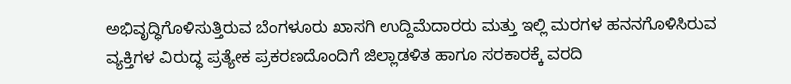ಅಭಿವೃದ್ಧಿಗೊಳಿಸುತ್ತಿರುವ ಬೆಂಗಳೂರು ಖಾಸಗಿ ಉದ್ದಿಮೆದಾರರು ಮತ್ತು ಇಲ್ಲಿ ಮರಗಳ ಹನನಗೊಳಿಸಿರುವ ವ್ಯಕ್ತಿಗಳ ವಿರುದ್ಧ ಪ್ರತ್ಯೇಕ ಪ್ರಕರಣದೊಂದಿಗೆ ಜಿಲ್ಲಾಡಳಿತ ಹಾಗೂ ಸರಕಾರಕ್ಕೆ ವರದಿ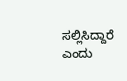ಸಲ್ಲಿಸಿದ್ದಾರೆ ಎಂದು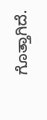ಗೊತ್ತಾಗಿದೆ.